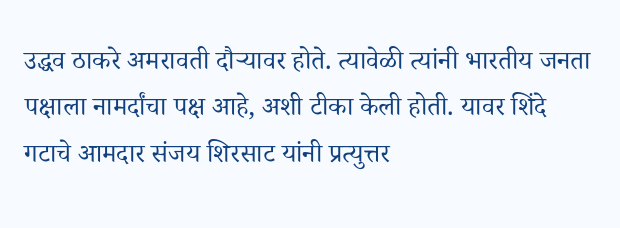उद्धव ठाकरे अमरावती दौऱ्यावर होते. त्यावेळी त्यांनी भारतीय जनता पक्षाला नामर्दांचा पक्ष आहे, अशी टीका केली होती. यावर शिंदे गटाचे आमदार संजय शिरसाट यांनी प्रत्युत्तर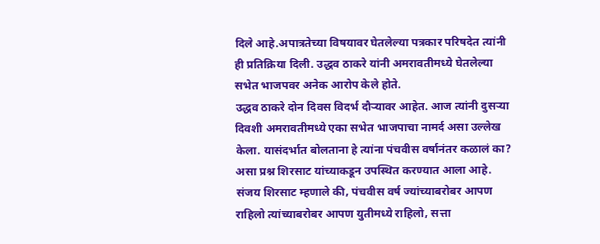दिले आहे.अपात्रतेच्या विषयावर घेतलेल्या पत्रकार परिषदेत त्यांनी ही प्रतिक्रिया दिली. उद्धव ठाकरे यांनी अमरावतीमध्ये घेतलेल्या सभेत भाजपवर अनेक आरोप केले होते.
उद्धव ठाकरे दोन दिवस विदर्भ दौऱ्यावर आहेत. आज त्यांनी दुसऱ्या दिवशी अमरावतीमध्ये एका सभेत भाजपाचा नामर्द असा उल्लेख केला. यासंदर्भात बोलताना हे त्यांना पंचवीस वर्षानंतर कळालं का? असा प्रश्न शिरसाट यांच्याकडून उपस्थित करण्यात आला आहे. संजय शिरसाट म्हणाले की, पंचवीस वर्ष ज्यांच्याबरोबर आपण राहिलो त्यांच्याबरोबर आपण युतीमध्ये राहिलो, सत्ता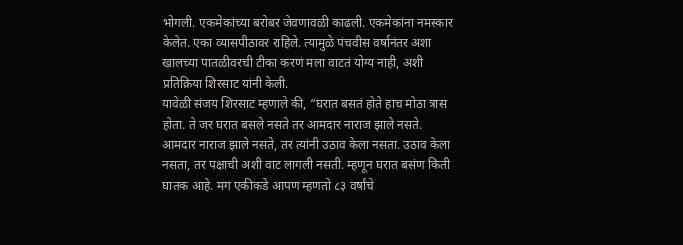भोगली. एकमेकांच्या बरोबर जेवणावळी काढली. एकमेकांना नमस्कार केलेत. एका व्यासपीठावर राहिले. त्यामुळे पंचवीस वर्षानंतर अशा खालच्या पातळीवरची टीका करणं मला वाटतं योग्य नाही, अशी प्रतिक्रिया शिरसाट यांनी केली.
यावेळी संजय शिरसाट म्हणाले की, “घरात बसतं होते हाच मोठा त्रास होता. ते जर घरात बसले नसते तर आमदार नाराज झाले नसते. आमदार नाराज झाले नसते, तर त्यांनी उठाव केला नसता. उठाव केला नसता, तर पक्षाची अशी वाट लागली नसती. म्हणून घरात बसंण किती घातक आहे. मग एकीकडे आपण म्हणतो ८३ वर्षांचे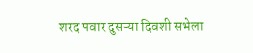शरद पवार दुसऱ्या दिवशी सभेला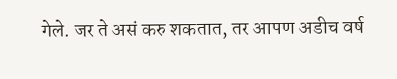गेले. जर ते असं करु शकतात, तर आपण अडीच वर्ष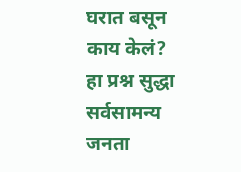घरात बसून काय केलं? हा प्रश्न सुद्धा सर्वसामन्य जनता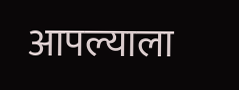आपल्याला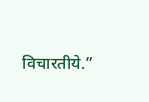विचारतीये.”